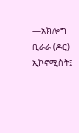—አክሎግ ቢራራ (ዶር) ኢኮኖሚስት፤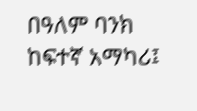በዓለም ባንክ ከፍተኛ አማካሪ፤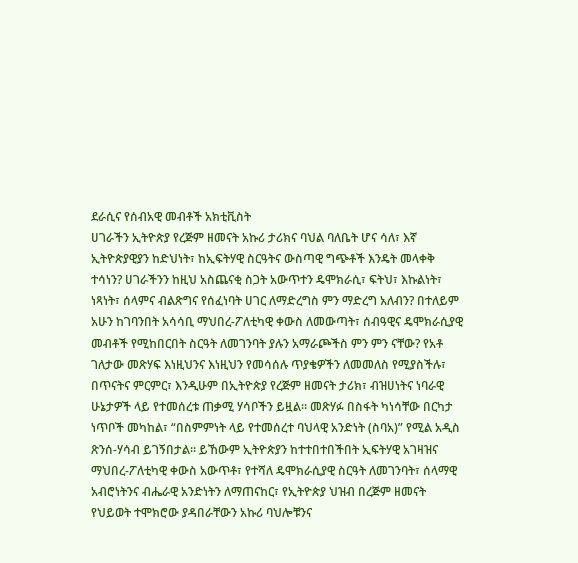ደራሲና የሰብአዊ መብቶች አክቲቪስት
ሀገራችን ኢትዮጵያ የረጅም ዘመናት አኩሪ ታሪክና ባህል ባለቤት ሆና ሳለ፣ እኛ ኢትዮጵያዊያን ከድህነት፣ ከኢፍትሃዊ ስርዓትና ውስጣዊ ግጭቶች እንዴት መላቀቅ ተሳነን? ሀገራችንን ከዚህ አስጨናቂ ስጋት አውጥተን ዴሞክራሲ፣ ፍትህ፣ እኩልነት፣ ነጻነት፣ ሰላምና ብልጽግና የሰፈነባት ሀገር ለማድረግስ ምን ማድረግ አለብን? በተለይም አሁን ከገባንበት አሳሳቢ ማህበረ-ፖለቲካዊ ቀውስ ለመውጣት፣ ሰብዓዊና ዴሞክራሲያዊ መብቶች የሚከበርበት ስርዓት ለመገንባት ያሉን አማራጮችስ ምን ምን ናቸው? የአቶ ገለታው መጽሃፍ እነዚህንና እነዚህን የመሳሰሉ ጥያቄዎችን ለመመለስ የሚያስችሉ፣ በጥናትና ምርምር፣ እንዲሁም በኢትዮጵያ የረጅም ዘመናት ታሪክ፣ ብዝሀነትና ነባራዊ ሁኔታዎች ላይ የተመሰረቱ ጠቃሚ ሃሳቦችን ይዟል። መጽሃፉ በስፋት ካነሳቸው በርካታ ነጥቦች መካከል፣ “በስምምነት ላይ የተመሰረተ ባህላዊ አንድነት (ስባአ)” የሚል አዲስ ጽንሰ-ሃሳብ ይገኝበታል። ይኸውም ኢትዮጵያን ከተተበተበችበት ኢፍትሃዊ አገዛዝና ማህበረ-ፖለቲካዊ ቀውስ አውጥቶ፣ የተሻለ ዴሞክራሲያዊ ስርዓት ለመገንባት፣ ሰላማዊ አብሮነትንና ብሔራዊ አንድነትን ለማጠናከር፣ የኢትዮጵያ ህዝብ በረጅም ዘመናት የህይወት ተሞክሮው ያዳበራቸውን አኩሪ ባህሎቹንና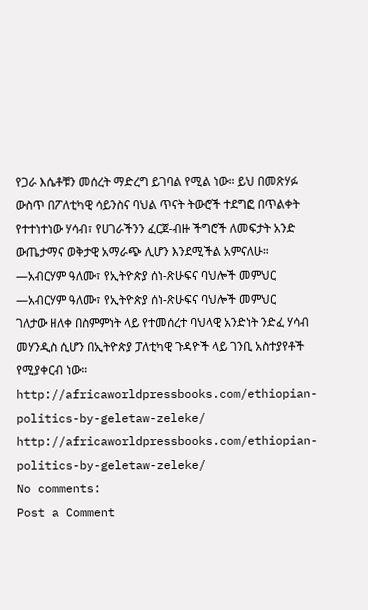የጋራ እሴቶቹን መሰረት ማድረግ ይገባል የሚል ነው። ይህ በመጽሃፉ ውስጥ በፖለቲካዊ ሳይንስና ባህል ጥናት ትውሮች ተደግፎ በጥልቀት የተተነተነው ሃሳብ፣ የሀገራችንን ፈርጀ-ብዙ ችግሮች ለመፍታት አንድ ውጤታማና ወቅታዊ አማራጭ ሊሆን እንደሚችል አምናለሁ።
—አብርሃም ዓለሙ፣ የኢትዮጵያ ሰነ-ጽሁፍና ባህሎች መምህር
—አብርሃም ዓለሙ፣ የኢትዮጵያ ሰነ-ጽሁፍና ባህሎች መምህር
ገለታው ዘለቀ በስምምነት ላይ የተመሰረተ ባህላዊ አንድነት ንድፈ ሃሳብ መሃንዲስ ሲሆን በኢትዮጵያ ፓለቲካዊ ጉዳዮች ላይ ገንቢ አስተያየቶች የሚያቀርብ ነው።
http://africaworldpressbooks.com/ethiopian-politics-by-geletaw-zeleke/
http://africaworldpressbooks.com/ethiopian-politics-by-geletaw-zeleke/
No comments:
Post a Comment